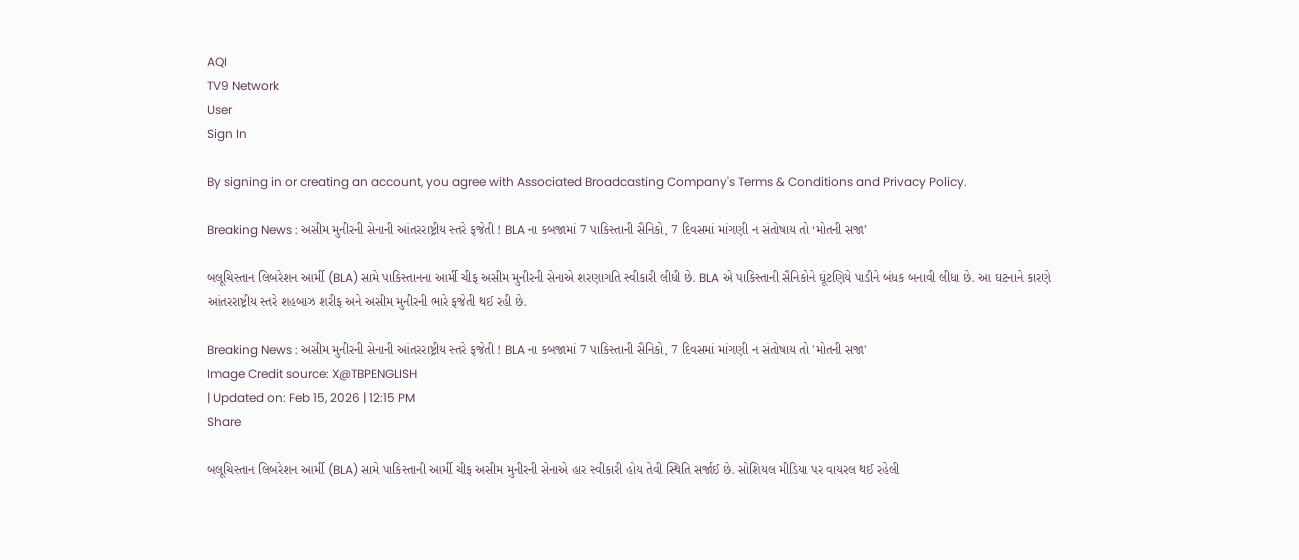AQI
TV9 Network
User
Sign In

By signing in or creating an account, you agree with Associated Broadcasting Company's Terms & Conditions and Privacy Policy.

Breaking News : અસીમ મુનીરની સેનાની આંતરરાષ્ટ્રીય સ્તરે ફજેતી ! BLA ના કબજામાં 7 પાકિસ્તાની સૈનિકો, 7 દિવસમાં માંગણી ન સંતોષાય તો ‘મોતની સજા’

બલૂચિસ્તાન લિબરેશન આર્મી (BLA) સામે પાકિસ્તાનના આર્મી ચીફ અસીમ મુનીરની સેનાએ શરણાગતિ સ્વીકારી લીધી છે. BLA એ પાકિસ્તાની સૈનિકોને ઘૂંટણિયે પાડીને બંધક બનાવી લીધા છે. આ ઘટનાને કારણે આંતરરાષ્ટ્રીય સ્તરે શહબાઝ શરીફ અને અસીમ મુનીરની ભારે ફજેતી થઈ રહી છે.

Breaking News : અસીમ મુનીરની સેનાની આંતરરાષ્ટ્રીય સ્તરે ફજેતી ! BLA ના કબજામાં 7 પાકિસ્તાની સૈનિકો, 7 દિવસમાં માંગણી ન સંતોષાય તો 'મોતની સજા'
Image Credit source: X@TBPENGLISH
| Updated on: Feb 15, 2026 | 12:15 PM
Share

બલૂચિસ્તાન લિબરેશન આર્મી (BLA) સામે પાકિસ્તાની આર્મી ચીફ અસીમ મુનીરની સેનાએ હાર સ્વીકારી હોય તેવી સ્થિતિ સર્જાઈ છે. સોશિયલ મીડિયા પર વાયરલ થઈ રહેલી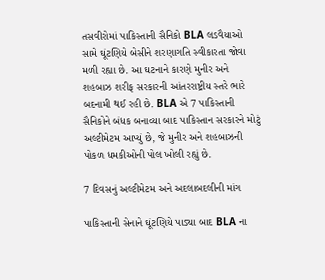તસવીરોમાં પાકિસ્તાની સૈનિકો BLA લડવૈયાઓ સામે ઘૂંટણિયે બેસીને શરણાગતિ સ્વીકારતા જોવા મળી રહ્યા છે. આ ઘટનાને કારણે મુનીર અને શહબાઝ શરીફ સરકારની આંતરરાષ્ટ્રીય સ્તરે ભારે બદનામી થઈ રહી છે. BLA એ 7 પાકિસ્તાની સૈનિકોને બંધક બનાવ્યા બાદ પાકિસ્તાન સરકારને મોટું અલ્ટીમેટમ આપ્યું છે, જે મુનીર અને શહબાઝની પોકળ ધમકીઓની પોલ ખોલી રહ્યું છે.

7 દિવસનું અલ્ટીમેટમ અને અદલાબદલીની માંગ

પાકિસ્તાની સેનાને ઘૂંટણિયે પાડ્યા બાદ BLA ના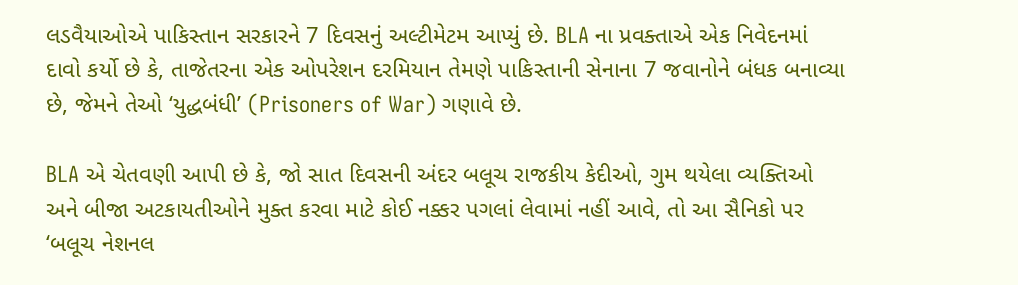લડવૈયાઓએ પાકિસ્તાન સરકારને 7 દિવસનું અલ્ટીમેટમ આપ્યું છે. BLA ના પ્રવક્તાએ એક નિવેદનમાં દાવો કર્યો છે કે, તાજેતરના એક ઓપરેશન દરમિયાન તેમણે પાકિસ્તાની સેનાના 7 જવાનોને બંધક બનાવ્યા છે, જેમને તેઓ ‘યુદ્ધબંધી’ (Prisoners of War) ગણાવે છે.

BLA એ ચેતવણી આપી છે કે, જો સાત દિવસની અંદર બલૂચ રાજકીય કેદીઓ, ગુમ થયેલા વ્યક્તિઓ અને બીજા અટકાયતીઓને મુક્ત કરવા માટે કોઈ નક્કર પગલાં લેવામાં નહીં આવે, તો આ સૈનિકો પર ‘બલૂચ નેશનલ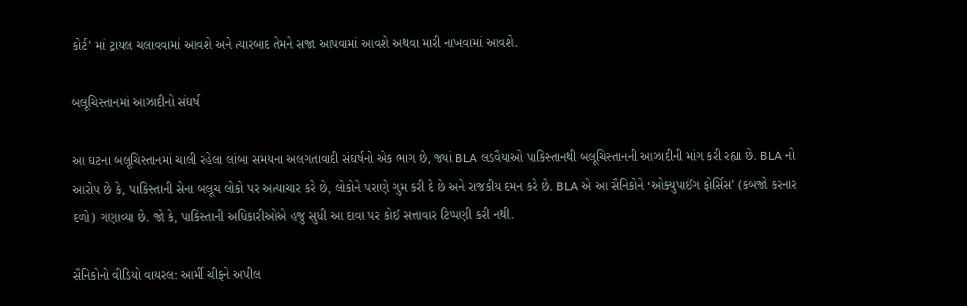કોર્ટ’ માં ટ્રાયલ ચલાવવામાં આવશે અને ત્યારબાદ તેમને સજા આપવામાં આવશે અથવા મારી નાખવામાં આવશે.

બલૂચિસ્તાનમાં આઝાદીનો સંઘર્ષ

આ ઘટના બલૂચિસ્તાનમાં ચાલી રહેલા લાંબા સમયના અલગતાવાદી સંઘર્ષનો એક ભાગ છે, જ્યાં BLA લડવૈયાઓ પાકિસ્તાનથી બલૂચિસ્તાનની આઝાદીની માંગ કરી રહ્યા છે. BLA નો આરોપ છે કે, પાકિસ્તાની સેના બલૂચ લોકો પર અત્યાચાર કરે છે, લોકોને પરાણે ગુમ કરી દે છે અને રાજકીય દમન કરે છે. BLA એ આ સૈનિકોને ‘ઓક્યુપાઈંગ ફોર્સિસ’ (કબજો કરનાર દળો) ગણાવ્યા છે. જો કે, પાકિસ્તાની અધિકારીઓએ હજુ સુધી આ દાવા પર કોઈ સત્તાવાર ટિપ્પણી કરી નથી.

સૈનિકોનો વીડિયો વાયરલ: આર્મી ચીફને અપીલ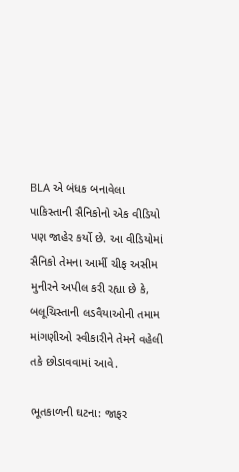BLA એ બંધક બનાવેલા પાકિસ્તાની સૈનિકોનો એક વીડિયો પણ જાહેર કર્યો છે. આ વીડિયોમાં સૈનિકો તેમના આર્મી ચીફ અસીમ મુનીરને અપીલ કરી રહ્યા છે કે, બલૂચિસ્તાની લડવૈયાઓની તમામ માંગણીઓ સ્વીકારીને તેમને વહેલી તકે છોડાવવામાં આવે.

ભૂતકાળની ઘટના: જાફર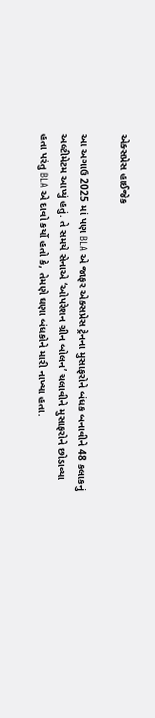એક્સપ્રેસ હાઈજેક

આ અગાઉ 2025 માં પણ BLA એ જાફર એક્સપ્રેસ ટ્રેનના મુસાફરોને બંધક બનાવીને 48 કલાકનું અલ્ટીમેટમ આપ્યું હતું. તે સમયે સેનાએ ‘ઓપરેશન ગ્રીન બોલન’ ચલાવીને મુસાફરોને છોડાવ્યા હતા પરંતુ BLA એ દાવો કર્યો હતો કે, તેમણે ઘણા બંધકોને મારી નાખ્યા હતા.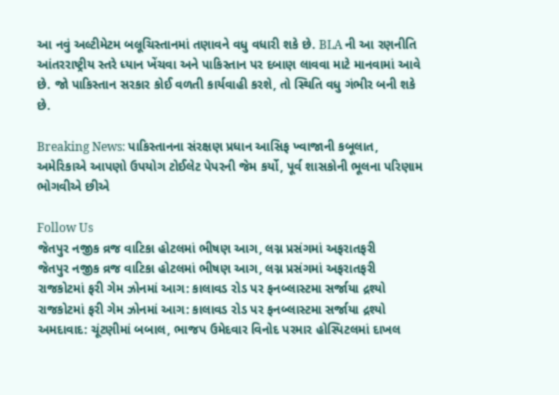આ નવું અલ્ટીમેટમ બલૂચિસ્તાનમાં તણાવને વધુ વધારી શકે છે. BLA ની આ રણનીતિ આંતરરાષ્ટ્રીય સ્તરે ધ્યાન ખેંચવા અને પાકિસ્તાન પર દબાણ લાવવા માટે માનવામાં આવે છે. જો પાકિસ્તાન સરકાર કોઈ વળતી કાર્યવાહી કરશે, તો સ્થિતિ વધુ ગંભીર બની શકે છે.

Breaking News: પાકિસ્તાનના સંરક્ષણ પ્રધાન આસિફ ખ્વાજાની કબૂલાત, અમેરિકાએ આપણો ઉપયોગ ટોઈલેટ પેપરની જેમ કર્યો, પૂર્વ શાસકોની ભૂલના પરિણામ ભોગવીએ છીએ

Follow Us
જેતપુર નજીક વ્રજ વાટિકા હોટલમાં ભીષણ આગ, લગ્ન પ્રસંગમાં અફરાતફરી
જેતપુર નજીક વ્રજ વાટિકા હોટલમાં ભીષણ આગ, લગ્ન પ્રસંગમાં અફરાતફરી
રાજકોટમાં ફરી ગેમ ઝોનમાં આગ: કાલાવડ રોડ પર ફનબ્લાસ્ટમા સર્જાયા દ્રશ્યો
રાજકોટમાં ફરી ગેમ ઝોનમાં આગ: કાલાવડ રોડ પર ફનબ્લાસ્ટમા સર્જાયા દ્રશ્યો
અમદાવાદ: ચૂંટણીમાં બબાલ, ભાજપ ઉમેદવાર વિનોદ પરમાર હોસ્પિટલમાં દાખલ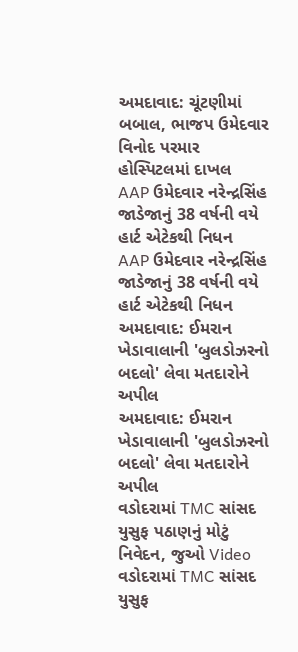અમદાવાદ: ચૂંટણીમાં બબાલ, ભાજપ ઉમેદવાર વિનોદ પરમાર હોસ્પિટલમાં દાખલ
AAP ઉમેદવાર નરેન્દ્રસિંહ જાડેજાનું 38 વર્ષની વયે હાર્ટ એટેકથી નિધન
AAP ઉમેદવાર નરેન્દ્રસિંહ જાડેજાનું 38 વર્ષની વયે હાર્ટ એટેકથી નિધન
અમદાવાદ: ઈમરાન ખેડાવાલાની 'બુલડોઝરનો બદલો' લેવા મતદારોને અપીલ
અમદાવાદ: ઈમરાન ખેડાવાલાની 'બુલડોઝરનો બદલો' લેવા મતદારોને અપીલ
વડોદરામાં TMC સાંસદ યુસુફ પઠાણનું મોટું નિવેદન, જુઓ Video
વડોદરામાં TMC સાંસદ યુસુફ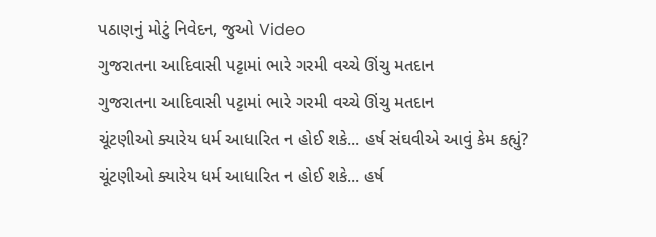પઠાણનું મોટું નિવેદન, જુઓ Video
ગુજરાતના આદિવાસી પટ્ટામાં ભારે ગરમી વચ્ચે ઊંચુ મતદાન
ગુજરાતના આદિવાસી પટ્ટામાં ભારે ગરમી વચ્ચે ઊંચુ મતદાન
ચૂંટણીઓ ક્યારેય ધર્મ આધારિત ન હોઈ શકે... હર્ષ સંઘવીએ આવું કેમ કહ્યું?
ચૂંટણીઓ ક્યારેય ધર્મ આધારિત ન હોઈ શકે... હર્ષ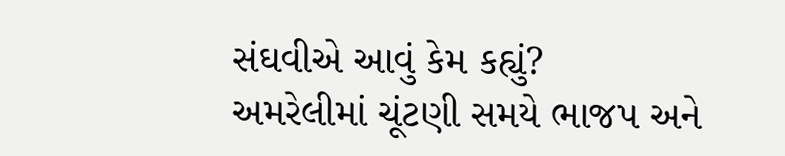સંઘવીએ આવું કેમ કહ્યું?
અમરેલીમાં ચૂંટણી સમયે ભાજપ અને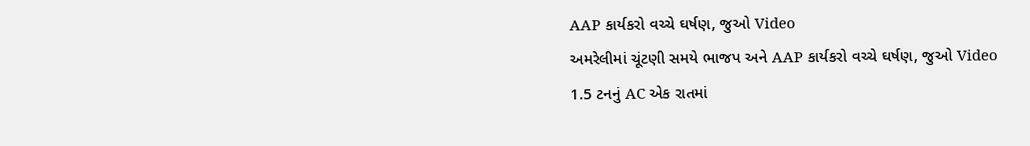AAP કાર્યકરો વચ્ચે ઘર્ષણ, જુઓ Video
અમરેલીમાં ચૂંટણી સમયે ભાજપ અને AAP કાર્યકરો વચ્ચે ઘર્ષણ, જુઓ Video
1.5 ટનનું AC એક રાતમાં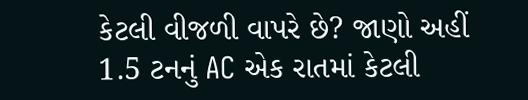કેટલી વીજળી વાપરે છે? જાણો અહીં
1.5 ટનનું AC એક રાતમાં કેટલી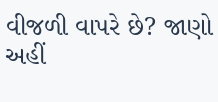વીજળી વાપરે છે? જાણો અહીં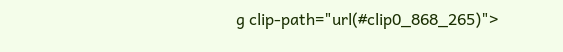g clip-path="url(#clip0_868_265)">